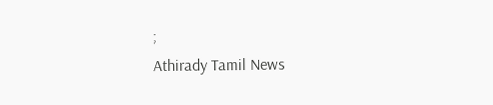;
Athirady Tamil News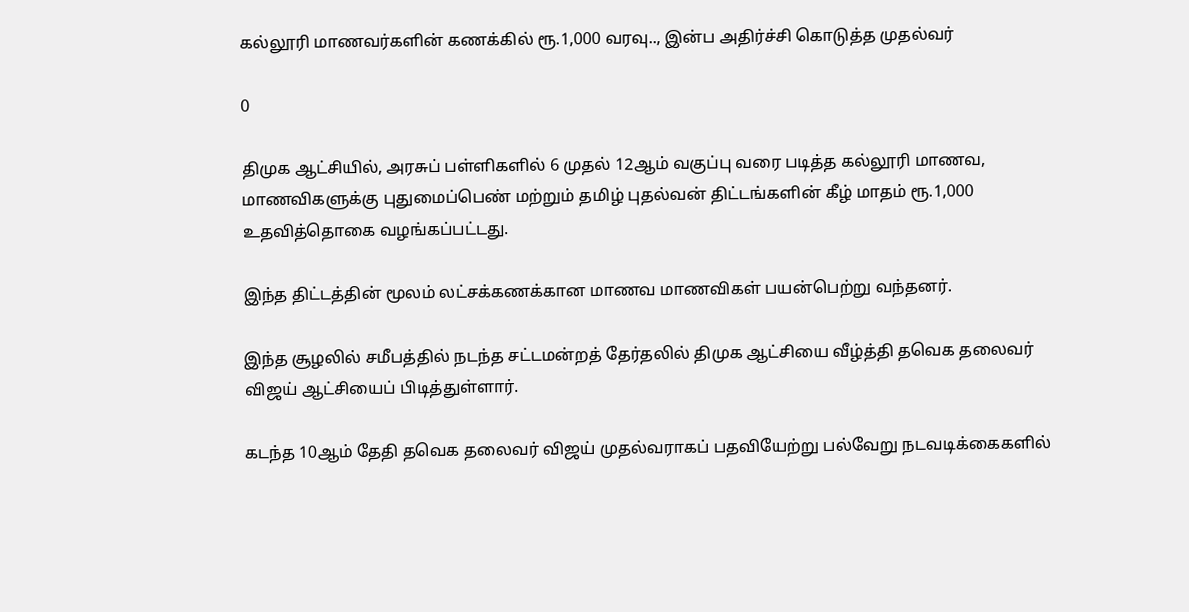கல்லூரி மாணவர்களின் கணக்கில் ரூ.1,000 வரவு.., இன்ப அதிர்ச்சி கொடுத்த முதல்வர்

0

திமுக ஆட்சியில், அரசுப் பள்ளிகளில் 6 முதல் 12ஆம் வகுப்பு வரை படித்த கல்லூரி மாணவ, மாணவிகளுக்கு புதுமைப்பெண் மற்றும் தமிழ் புதல்வன் திட்டங்களின் கீழ் மாதம் ரூ.1,000 உதவித்தொகை வழங்கப்பட்டது.

இந்த திட்டத்தின் மூலம் லட்சக்கணக்கான மாணவ மாணவிகள் பயன்பெற்று வந்தனர்.

இந்த சூழலில் சமீபத்தில் நடந்த சட்டமன்றத் தேர்தலில் திமுக ஆட்சியை வீழ்த்தி தவெக தலைவர் விஜய் ஆட்சியைப் பிடித்துள்ளார்.

கடந்த 10ஆம் தேதி தவெக தலைவர் விஜய் முதல்வராகப் பதவியேற்று பல்வேறு நடவடிக்கைகளில்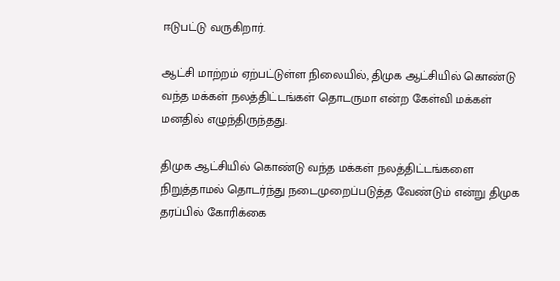ஈடுபட்டு வருகிறார்.

ஆட்சி மாற்றம் ஏற்பட்டுள்ள நிலையில், திமுக ஆட்சியில் கொண்டு வந்த மக்கள் நலத்திட்டங்கள் தொடருமா என்ற கேள்வி மக்கள் மனதில் எழுந்திருந்தது.

திமுக ஆட்சியில் கொண்டு வந்த மக்கள் நலத்திட்டங்களை நிறுத்தாமல் தொடர்ந்து நடைமுறைப்படுத்த வேண்டும் என்று திமுக தரப்பில் கோரிக்கை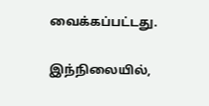வைக்கப்பட்டது.

இந்நிலையில்,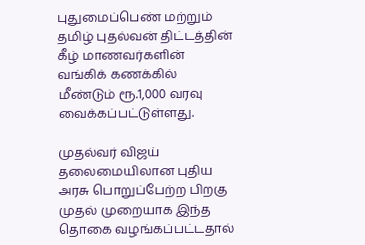புதுமைப்பெண் மற்றும் தமிழ் புதல்வன் திட்டத்தின் கீழ் மாணவர்களின் வங்கிக் கணக்கில் மீண்டும் ரூ.1,000 வரவு வைக்கப்பட்டுள்ளது.

முதல்வர் விஜய் தலைமையிலான புதிய அரசு பொறுப்பேற்ற பிறகு முதல் முறையாக இந்த தொகை வழங்கப்பட்டதால்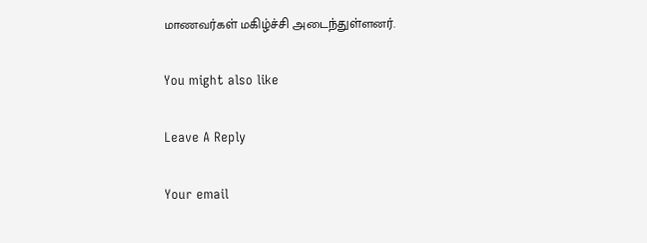மாணவர்கள் மகிழ்ச்சி அடைந்துள்ளனர்.

You might also like

Leave A Reply

Your email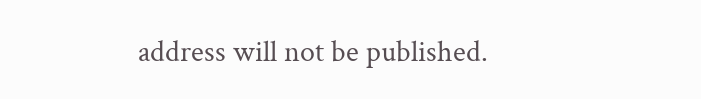address will not be published.